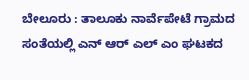ಬೇಲೂರು : ತಾಲೂಕು ನಾರ್ವೆಪೇಟೆ ಗ್ರಾಮದ ಸಂತೆಯಲ್ಲಿ ಎನ್ ಆರ್ ಎಲ್ ಎಂ ಘಟಕದ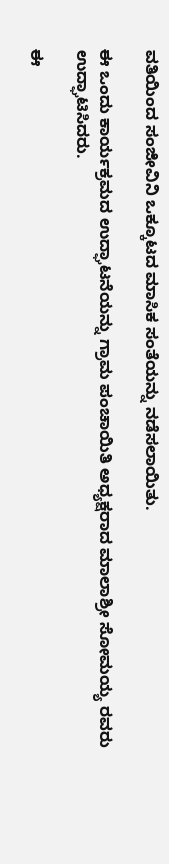ವತಿಯಿಂದ ಸಂಜೀವಿನಿ ಒಕ್ಕೂಟದ ಮಾಸಿಕ ಸಂತೆಯನ್ನು ನಡೆಸಲಾಯಿತು.

ಈ ಒಂದು ಕಾರ್ಯಕ್ರಮದ ಉದ್ಘಾಟನೆಯನ್ನು ಗ್ರಾಮ ಪಂಚಾಯಿತಿ ಅಧ್ಯಕ್ಷರಾದ ಮಾಲಾಶ್ರೀ ಸೋಮಯ್ಯ ರವರು ಉದ್ಘಾಟಿಸಿದರು.

ಈ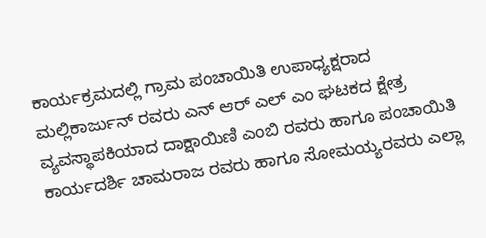ಕಾರ್ಯಕ್ರಮದಲ್ಲಿ ಗ್ರಾಮ ಪಂಚಾಯಿತಿ ಉಪಾಧ್ಯಕ್ಷರಾದ ಮಲ್ಲಿಕಾರ್ಜುನ್ ರವರು ಎನ್ ಆರ್ ಎಲ್ ಎಂ ಘಟಕದ ಕ್ಷೇತ್ರ ವ್ಯವಸ್ಥಾಪಕಿಯಾದ ದಾಕ್ಷಾಯಿಣಿ ಎಂಬಿ ರವರು ಹಾಗೂ ಪಂಚಾಯಿತಿ ಕಾರ್ಯದರ್ಶಿ ಚಾಮರಾಜ ರವರು ಹಾಗೂ ಸೋಮಯ್ಯರವರು ಎಲ್ಲಾ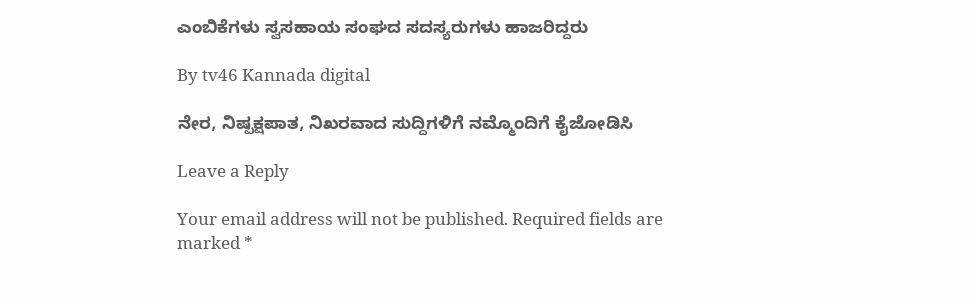ಎಂಬಿಕೆಗಳು ಸ್ವಸಹಾಯ ಸಂಘದ ಸದಸ್ಯರುಗಳು ಹಾಜರಿದ್ದರು

By tv46 Kannada digital

ನೇರ, ನಿಷ್ಪಕ್ಷಪಾತ, ನಿಖರವಾದ ಸುದ್ದಿಗಳಿಗೆ ನಮ್ಮೊಂದಿಗೆ ಕೈಜೋಡಿಸಿ

Leave a Reply

Your email address will not be published. Required fields are marked *